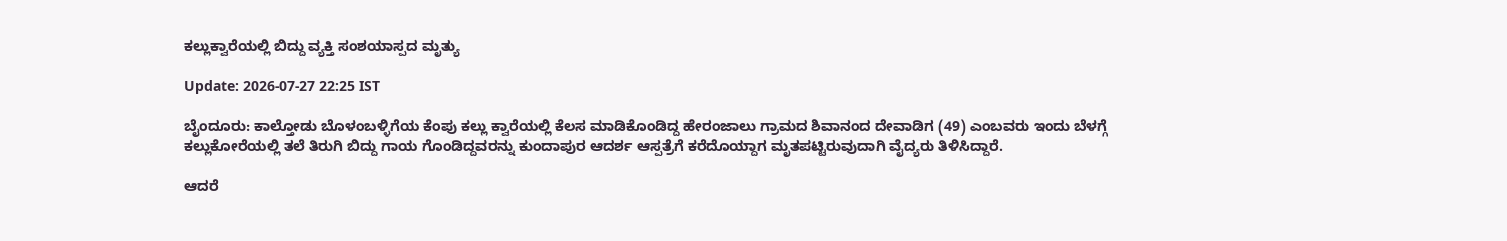ಕಲ್ಲುಕ್ವಾರೆಯಲ್ಲಿ ಬಿದ್ದು ವ್ಯಕ್ತಿ ಸಂಶಯಾಸ್ಪದ ಮೃತ್ಯು

Update: 2026-07-27 22:25 IST

ಬೈಂದೂರು: ಕಾಲ್ತೋಡು ಬೊಳಂಬಳ್ಳಿಗೆಯ ಕೆಂಪು ಕಲ್ಲು ಕ್ವಾರೆಯಲ್ಲಿ ಕೆಲಸ ಮಾಡಿಕೊಂಡಿದ್ದ ಹೇರಂಜಾಲು ಗ್ರಾಮದ ಶಿವಾನಂದ ದೇವಾಡಿಗ (49) ಎಂಬವರು ಇಂದು ಬೆಳಗ್ಗೆ ಕಲ್ಲುಕೋರೆಯಲ್ಲಿ ತಲೆ ತಿರುಗಿ ಬಿದ್ದು ಗಾಯ ಗೊಂಡಿದ್ದವರನ್ನು ಕುಂದಾಪುರ ಆದರ್ಶ ಆಸ್ಪತ್ರೆಗೆ ಕರೆದೊಯ್ದಾಗ ಮೃತಪಟ್ಟಿರುವುದಾಗಿ ವೈದ್ಯರು ತಿಳಿಸಿದ್ದಾರೆ.

ಆದರೆ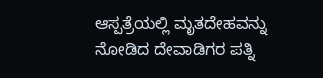ಆಸ್ಪತ್ರೆಯಲ್ಲಿ ಮೃತದೇಹವನ್ನು ನೋಡಿದ ದೇವಾಡಿಗರ ಪತ್ನಿ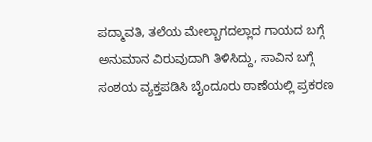ಪದ್ಮಾವತಿ, ತಲೆಯ ಮೇಲ್ಬಾಗದಲ್ಲಾದ ಗಾಯದ ಬಗ್ಗೆ ಅನುಮಾನ ವಿರುವುದಾಗಿ ತಿಳಿಸಿದ್ದು, ಸಾವಿನ ಬಗ್ಗೆ ಸಂಶಯ ವ್ಯಕ್ತಪಡಿಸಿ ಬೈಂದೂರು ಠಾಣೆಯಲ್ಲಿ ಪ್ರಕರಣ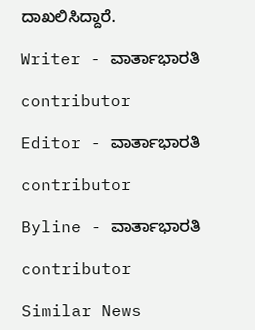ದಾಖಲಿಸಿದ್ದಾರೆ.

Writer - ವಾರ್ತಾಭಾರತಿ

contributor

Editor - ವಾರ್ತಾಭಾರತಿ

contributor

Byline - ವಾರ್ತಾಭಾರತಿ

contributor

Similar News